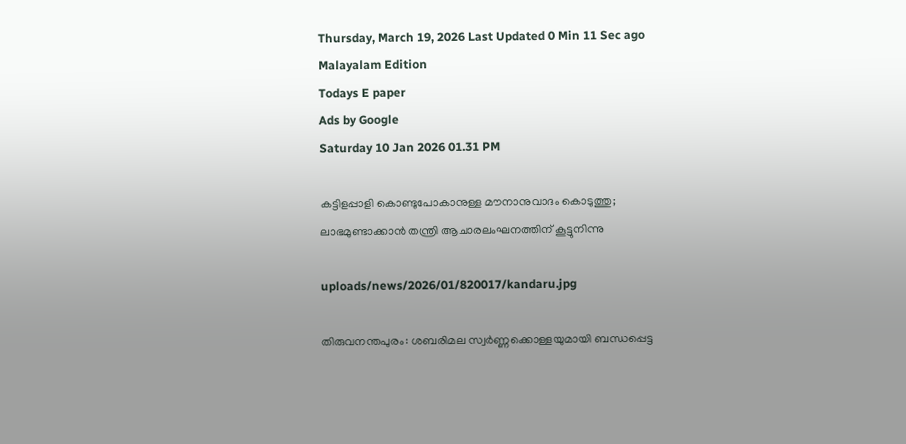Thursday, March 19, 2026 Last Updated 0 Min 11 Sec ago Malayalam Edition
Todays E paper
Ads by Google
Saturday 10 Jan 2026 01.31 PM

കട്ടിളപ്പാളി കൊണ്ടുപോകാനുള്ള മൗനാനുവാദം കൊടുത്തു; ലാഭമുണ്ടാക്കാന്‍ തന്ത്രി ആചാരലംഘനത്തിന് കൂട്ടുനിന്നു

uploads/news/2026/01/820017/kandaru.jpg

തിരുവനന്തപുരം: ശബരിമല സ്വര്‍ണ്ണക്കൊള്ളയുമായി ബന്ധപ്പെട്ട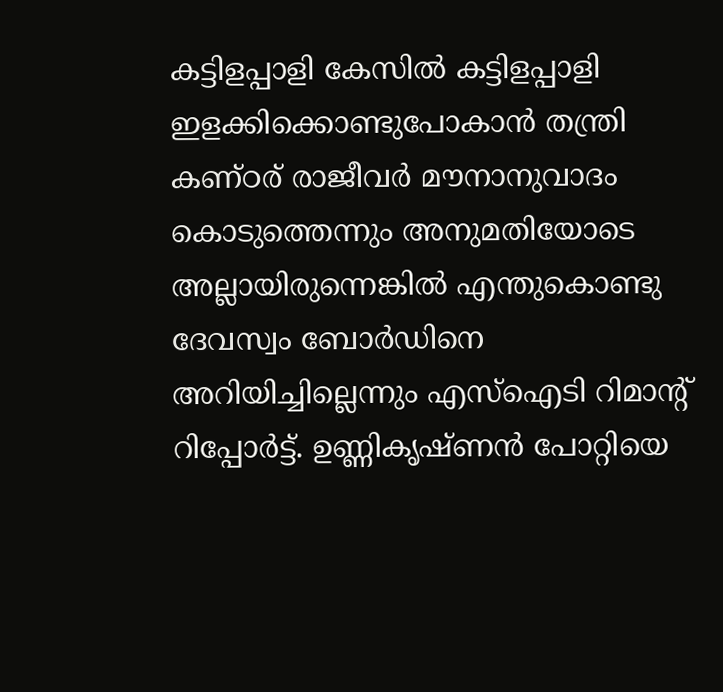കട്ടിളപ്പാളി കേസില്‍ കട്ടിളപ്പാളി ഇളക്കിക്കൊണ്ടുപോകാന്‍ തന്ത്രി കണ്ഠര് രാജീവര്‍ മൗനാനുവാദം കൊടുത്തെന്നും അനുമതിയോടെ അല്ലായിരുന്നെങ്കില്‍ എന്തുകൊണ്ടു ദേവസ്വം ബോര്‍ഡിനെ അറിയിച്ചില്ലെന്നും എസ്‌ഐടി റിമാന്റ് റിപ്പോര്‍ട്ട്. ഉണ്ണികൃഷ്ണന്‍ പോറ്റിയെ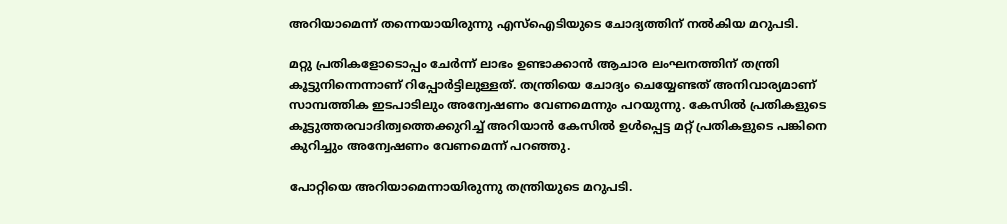അറിയാമെന്ന് തന്നെയായിരുന്നു എസ്‌ഐടിയുടെ ചോദ്യത്തിന് നല്‍കിയ മറുപടി.

മറ്റു പ്രതികളോടൊപ്പം ചേര്‍ന്ന് ലാഭം ഉണ്ടാക്കാന്‍ ആചാര ലംഘനത്തിന് തന്ത്രി കൂട്ടുനിന്നെന്നാണ് റിപ്പോര്‍ട്ടിലുള്ളത്. തന്ത്രിയെ ചോദ്യം ചെയ്യേണ്ടത് അനിവാര്യമാണ് സാമ്പത്തിക ഇടപാടിലും അന്വേഷണം വേണമെന്നും പറയുന്നു. കേസില്‍ പ്രതികളുടെ കൂട്ടുത്തരവാദിത്വത്തെക്കുറിച്ച് അറിയാന്‍ കേസില്‍ ഉള്‍പ്പെട്ട മറ്റ് പ്രതികളുടെ പങ്കിനെ കുറിച്ചും അന്വേഷണം വേണമെന്ന് പറഞ്ഞു.

പോറ്റിയെ അറിയാമെന്നായിരുന്നു തന്ത്രിയുടെ മറുപടി.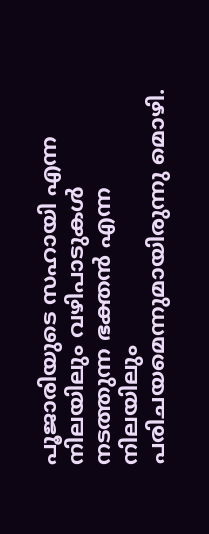പൂജാരിയുടെ സഹായി എന്ന നിലയിലും വഴിപാടുകള്‍ നടത്തുന്ന ഭക്തന്‍ എന്ന നിലയിലും പരിചയമെന്നുമായിരുന്നു മൊഴി.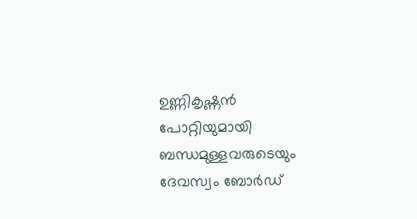ഉണ്ണികൃഷ്ണന്‍ പോറ്റിയുമായി ബന്ധമുള്ളവരുടെയും ദേവസ്വം ബോര്‍ഡ്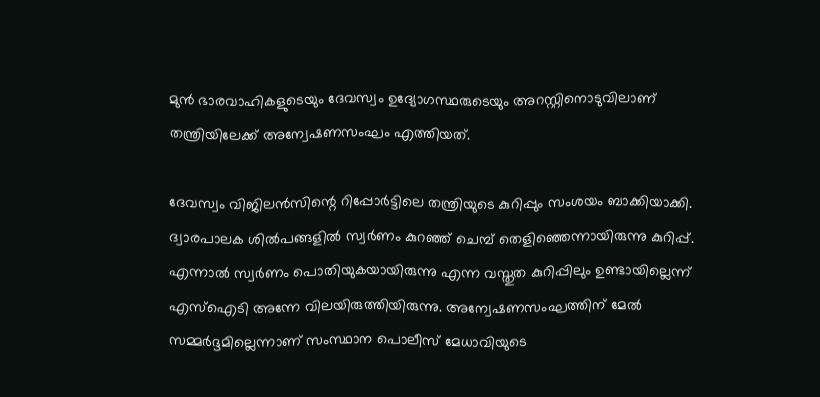മുന്‍ ഭാരവാഹികളുടെയും ദേവസ്വം ഉദ്യോഗസ്ഥരുടെയും അറസ്റ്റിനൊടുവിലാണ് തന്ത്രിയിലേക്ക് അന്വേഷണസംഘം എത്തിയത്.

ദേവസ്വം വിജിലന്‍സിന്റെ റിപ്പോര്‍ട്ടിലെ തന്ത്രിയുടെ കുറിപ്പും സംശയം ബാക്കിയാക്കി. ദ്വാരപാലക ശില്‍പങ്ങളില്‍ സ്വര്‍ണം കുറഞ്ഞ് ചെമ്പ് തെളിഞ്ഞെന്നായിരുന്നു കുറിപ്പ്. എന്നാല്‍ സ്വര്‍ണം പൊതിയുകയായിരുന്നു എന്ന വസ്തുത കുറിപ്പിലും ഉണ്ടായില്ലെന്ന് എസ്‌ഐടി അന്നേ വിലയിരുത്തിയിരുന്നു. അന്വേഷണസംഘത്തിന് മേല്‍ സമ്മര്‍ദ്ദമില്ലെന്നാണ് സംസ്ഥാന പൊലീസ് മേധാവിയുടെ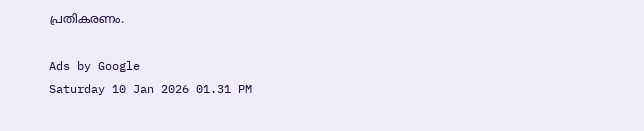പ്രതികരണം.

Ads by Google
Saturday 10 Jan 2026 01.31 PM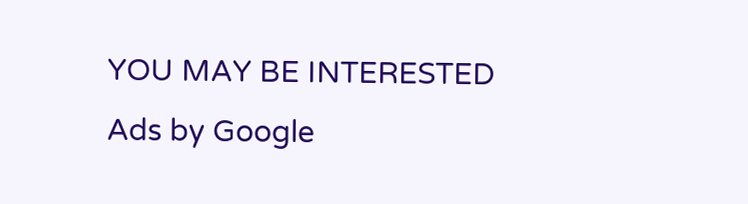YOU MAY BE INTERESTED
Ads by Google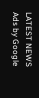LATEST NEWS
Ads by Google